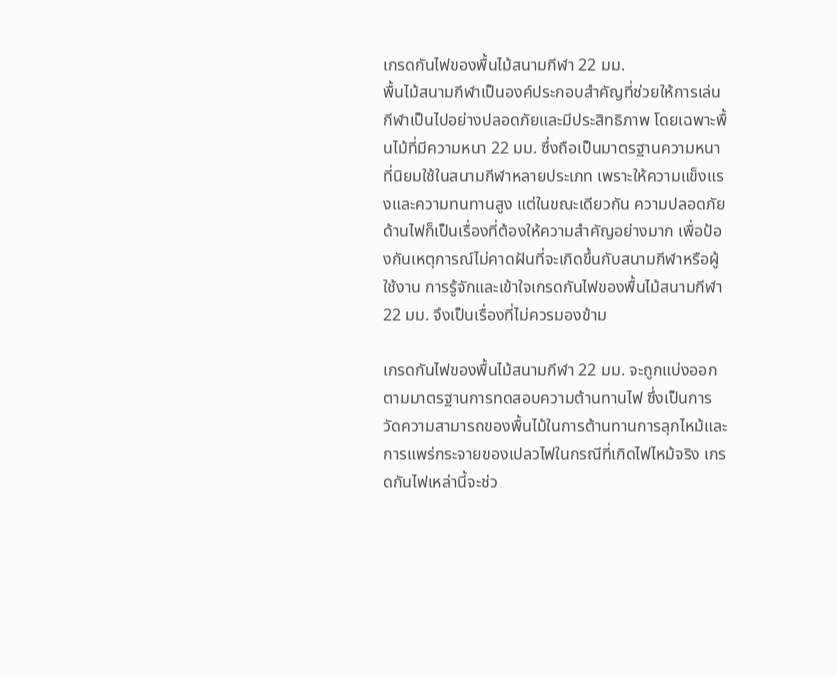เกรดกันไฟของพื้นไม้สนามกีฬา 22 มม.
พื้นไม้สนามกีฬาเป็นองค์ประกอบสำคัญที่ช่วยให้การเล่นกีฬาเป็นไปอย่างปลอดภัยและมีประสิทธิภาพ โดยเฉพาะพื้นไม้ที่มีความหนา 22 มม. ซึ่งถือเป็นมาตรฐานความหนาที่นิยมใช้ในสนามกีฬาหลายประเภท เพราะให้ความแข็งแรงและความทนทานสูง แต่ในขณะเดียวกัน ความปลอดภัยด้านไฟก็เป็นเรื่องที่ต้องให้ความสำคัญอย่างมาก เพื่อป้องกันเหตุการณ์ไม่คาดฝันที่จะเกิดขึ้นกับสนามกีฬาหรือผู้ใช้งาน การรู้จักและเข้าใจเกรดกันไฟของพื้นไม้สนามกีฬา 22 มม. จึงเป็นเรื่องที่ไม่ควรมองข้าม

เกรดกันไฟของพื้นไม้สนามกีฬา 22 มม. จะถูกแบ่งออกตามมาตรฐานการทดสอบความต้านทานไฟ ซึ่งเป็นการวัดความสามารถของพื้นไม้ในการต้านทานการลุกไหม้และการแพร่กระจายของเปลวไฟในกรณีที่เกิดไฟไหม้จริง เกรดกันไฟเหล่านี้จะช่ว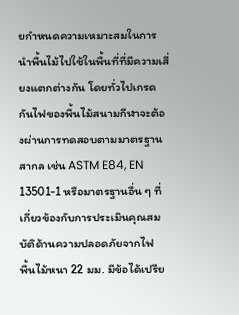ยกำหนดความเหมาะสมในการนำพื้นไม้ไปใช้ในพื้นที่ที่มีความเสี่ยงแตกต่างกัน โดยทั่วไปเกรดกันไฟของพื้นไม้สนามกีฬาจะต้องผ่านการทดสอบตามมาตรฐานสากล เช่น ASTM E84, EN 13501-1 หรือมาตรฐานอื่น ๆ ที่เกี่ยวข้องกับการประเมินคุณสมบัติด้านความปลอดภัยจากไฟ
พื้นไม้หนา 22 มม. มีข้อได้เปรีย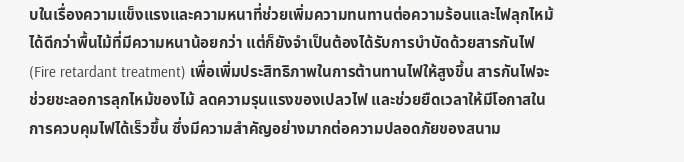บในเรื่องความแข็งแรงและความหนาที่ช่วยเพิ่มความทนทานต่อความร้อนและไฟลุกไหม้ได้ดีกว่าพื้นไม้ที่มีความหนาน้อยกว่า แต่ก็ยังจำเป็นต้องได้รับการบำบัดด้วยสารกันไฟ (Fire retardant treatment) เพื่อเพิ่มประสิทธิภาพในการต้านทานไฟให้สูงขึ้น สารกันไฟจะช่วยชะลอการลุกไหม้ของไม้ ลดความรุนแรงของเปลวไฟ และช่วยยืดเวลาให้มีโอกาสในการควบคุมไฟได้เร็วขึ้น ซึ่งมีความสำคัญอย่างมากต่อความปลอดภัยของสนาม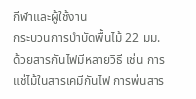กีฬาและผู้ใช้งาน
กระบวนการบำบัดพื้นไม้ 22 มม. ด้วยสารกันไฟมีหลายวิธี เช่น การแช่ไม้ในสารเคมีกันไฟ การพ่นสาร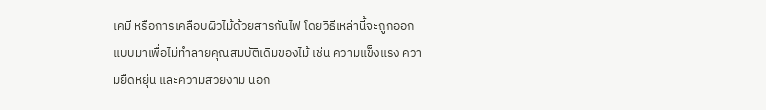เคมี หรือการเคลือบผิวไม้ด้วยสารกันไฟ โดยวิธีเหล่านี้จะถูกออกแบบมาเพื่อไม่ทำลายคุณสมบัติเดิมของไม้ เช่น ความแข็งแรง ความยืดหยุ่น และความสวยงาม นอก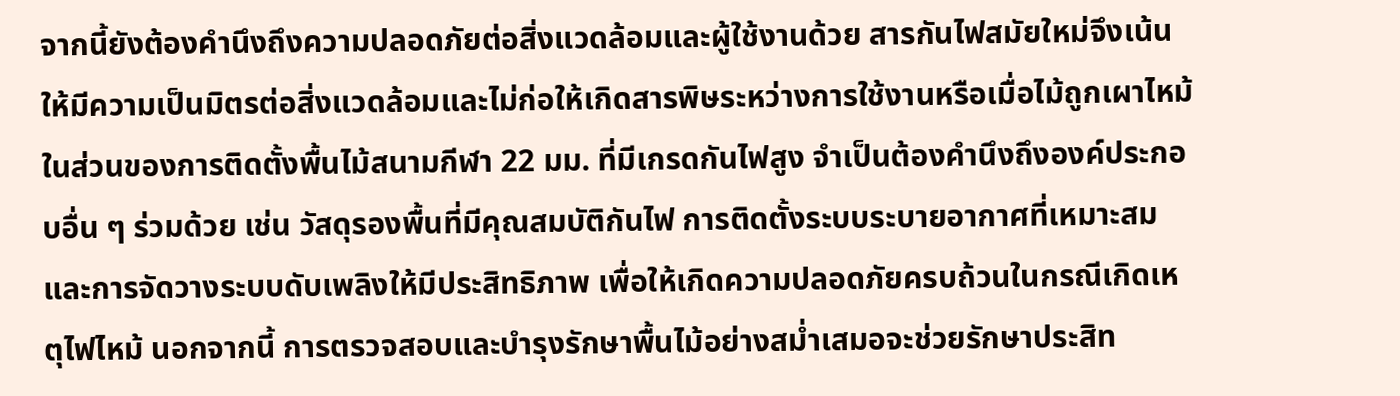จากนี้ยังต้องคำนึงถึงความปลอดภัยต่อสิ่งแวดล้อมและผู้ใช้งานด้วย สารกันไฟสมัยใหม่จึงเน้นให้มีความเป็นมิตรต่อสิ่งแวดล้อมและไม่ก่อให้เกิดสารพิษระหว่างการใช้งานหรือเมื่อไม้ถูกเผาไหม้
ในส่วนของการติดตั้งพื้นไม้สนามกีฬา 22 มม. ที่มีเกรดกันไฟสูง จำเป็นต้องคำนึงถึงองค์ประกอบอื่น ๆ ร่วมด้วย เช่น วัสดุรองพื้นที่มีคุณสมบัติกันไฟ การติดตั้งระบบระบายอากาศที่เหมาะสม และการจัดวางระบบดับเพลิงให้มีประสิทธิภาพ เพื่อให้เกิดความปลอดภัยครบถ้วนในกรณีเกิดเหตุไฟไหม้ นอกจากนี้ การตรวจสอบและบำรุงรักษาพื้นไม้อย่างสม่ำเสมอจะช่วยรักษาประสิท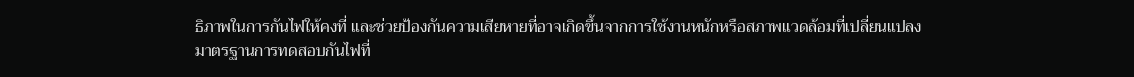ธิภาพในการกันไฟให้คงที่ และช่วยป้องกันความเสียหายที่อาจเกิดขึ้นจากการใช้งานหนักหรือสภาพแวดล้อมที่เปลี่ยนแปลง
มาตรฐานการทดสอบกันไฟที่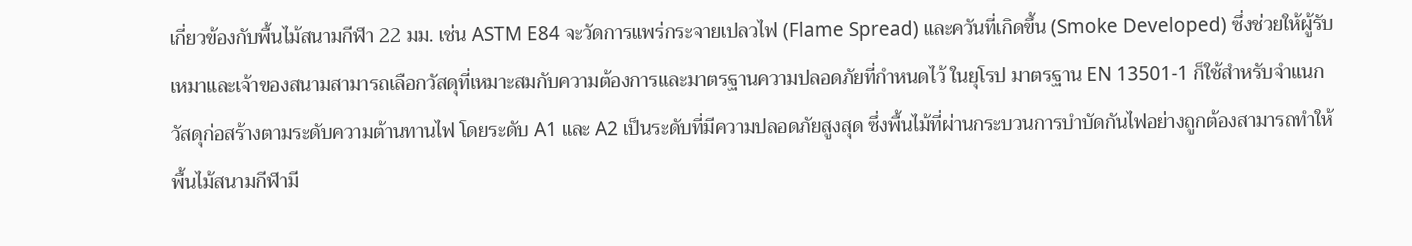เกี่ยวข้องกับพื้นไม้สนามกีฬา 22 มม. เช่น ASTM E84 จะวัดการแพร่กระจายเปลวไฟ (Flame Spread) และควันที่เกิดขึ้น (Smoke Developed) ซึ่งช่วยให้ผู้รับเหมาและเจ้าของสนามสามารถเลือกวัสดุที่เหมาะสมกับความต้องการและมาตรฐานความปลอดภัยที่กำหนดไว้ ในยุโรป มาตรฐาน EN 13501-1 ก็ใช้สำหรับจำแนกวัสดุก่อสร้างตามระดับความต้านทานไฟ โดยระดับ A1 และ A2 เป็นระดับที่มีความปลอดภัยสูงสุด ซึ่งพื้นไม้ที่ผ่านกระบวนการบำบัดกันไฟอย่างถูกต้องสามารถทำให้พื้นไม้สนามกีฬามี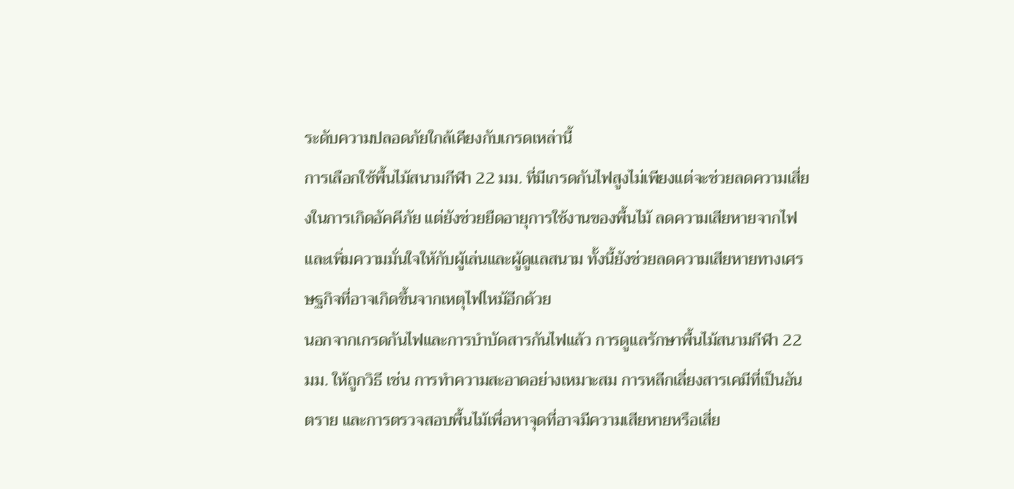ระดับความปลอดภัยใกล้เคียงกับเกรดเหล่านี้
การเลือกใช้พื้นไม้สนามกีฬา 22 มม. ที่มีเกรดกันไฟสูงไม่เพียงแต่จะช่วยลดความเสี่ยงในการเกิดอัคคีภัย แต่ยังช่วยยืดอายุการใช้งานของพื้นไม้ ลดความเสียหายจากไฟ และเพิ่มความมั่นใจให้กับผู้เล่นและผู้ดูแลสนาม ทั้งนี้ยังช่วยลดความเสียหายทางเศรษฐกิจที่อาจเกิดขึ้นจากเหตุไฟไหม้อีกด้วย
นอกจากเกรดกันไฟและการบำบัดสารกันไฟแล้ว การดูแลรักษาพื้นไม้สนามกีฬา 22 มม. ให้ถูกวิธี เช่น การทำความสะอาดอย่างเหมาะสม การหลีกเลี่ยงสารเคมีที่เป็นอันตราย และการตรวจสอบพื้นไม้เพื่อหาจุดที่อาจมีความเสียหายหรือเสี่ย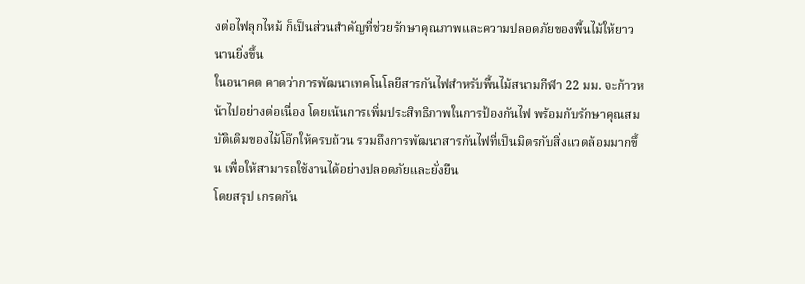งต่อไฟลุกไหม้ ก็เป็นส่วนสำคัญที่ช่วยรักษาคุณภาพและความปลอดภัยของพื้นไม้ให้ยาวนานยิ่งขึ้น
ในอนาคต คาดว่าการพัฒนาเทคโนโลยีสารกันไฟสำหรับพื้นไม้สนามกีฬา 22 มม. จะก้าวหน้าไปอย่างต่อเนื่อง โดยเน้นการเพิ่มประสิทธิภาพในการป้องกันไฟ พร้อมกับรักษาคุณสมบัติเดิมของไม้โอ๊กให้ครบถ้วน รวมถึงการพัฒนาสารกันไฟที่เป็นมิตรกับสิ่งแวดล้อมมากขึ้น เพื่อให้สามารถใช้งานได้อย่างปลอดภัยและยั่งยืน
โดยสรุป เกรดกัน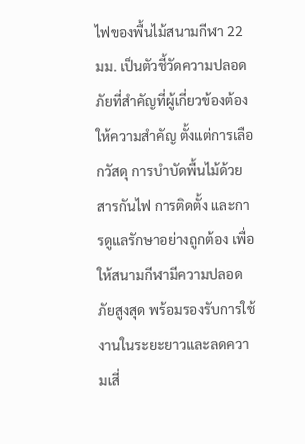ไฟของพื้นไม้สนามกีฬา 22 มม. เป็นตัวชี้วัดความปลอดภัยที่สำคัญที่ผู้เกี่ยวข้องต้องให้ความสำคัญ ตั้งแต่การเลือกวัสดุ การบำบัดพื้นไม้ด้วยสารกันไฟ การติดตั้ง และการดูแลรักษาอย่างถูกต้อง เพื่อให้สนามกีฬามีความปลอดภัยสูงสุด พร้อมรองรับการใช้งานในระยะยาวและลดความเสี่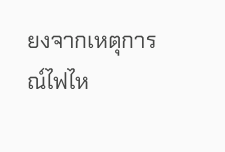ยงจากเหตุการณ์ไฟไห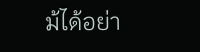ม้ได้อย่า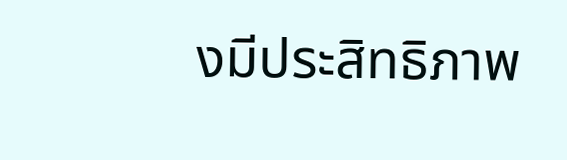งมีประสิทธิภาพ